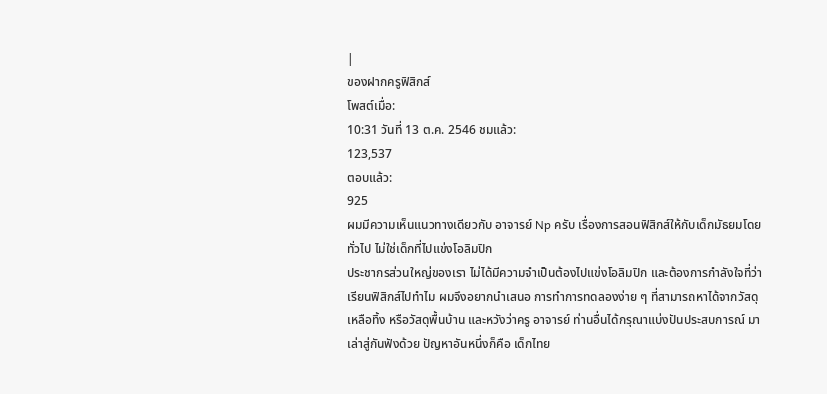|
ของฝากครูฟิสิกส์
โพสต์เมื่อ:
10:31 วันที่ 13 ต.ค. 2546 ชมแล้ว:
123,537
ตอบแล้ว:
925
ผมมีความเห็นแนวทางเดียวกับ อาจารย์ Np ครับ เรื่องการสอนฟิสิกส์ให้กับเด็กมัธยมโดยทั่วไป ไม่ใช่เด็กที่ไปแข่งโอลิมปิก
ประชากรส่วนใหญ่ของเรา ไม่ได้มีความจำเป็นต้องไปแข่งโอลิมปิก และต้องการกำลังใจที่ว่า เรียนฟิสิกส์ไปทำไม ผมจึงอยากนำเสนอ การทำการทดลองง่าย ๆ ที่สามารถหาได้จากวัสดุเหลือทิ้ง หรือวัสดุพื้นบ้าน และหวังว่าครู อาจารย์ ท่านอื่นได้กรุณาแบ่งปันประสบการณ์ มาเล่าสู่กันฟังด้วย ปัญหาอันหนึ่งก็คือ เด็กไทย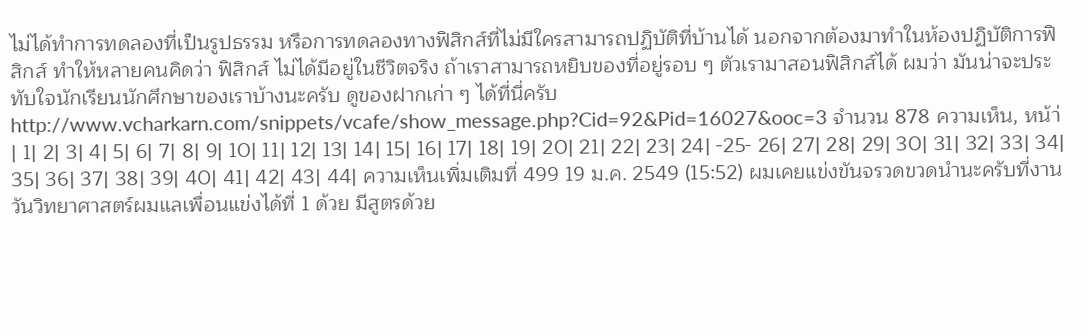ไม่ได้ทำการทดลองที่เป็นรูปธรรม หรือการทดลองทางฟิสิกส์ที่ไม่มีใครสามารถปฏิบัติที่บ้านได้ นอกจากต้องมาทำในห้องปฏิบัติการฟิสิกส์ ทำให้หลายคนคิดว่า ฟิสิกส์ ไม่ได้มีอยู่ในชีวิตจริง ถ้าเราสามารถหยิบของที่อยู่รอบ ๆ ตัวเรามาสอนฟิสิกส์ได้ ผมว่า มันน่าจะประทับใจนักเรียนนักศึกษาของเราบ้างนะครับ ดูของฝากเก่า ๆ ได้ที่นี่ครับ http://www.vcharkarn.com/snippets/vcafe/show_message.php?Cid=92&Pid=16027&ooc=3 จำนวน 878 ความเห็น, หน้า่ | 1| 2| 3| 4| 5| 6| 7| 8| 9| 10| 11| 12| 13| 14| 15| 16| 17| 18| 19| 20| 21| 22| 23| 24| -25- 26| 27| 28| 29| 30| 31| 32| 33| 34| 35| 36| 37| 38| 39| 40| 41| 42| 43| 44| ความเห็นเพิ่มเติมที่ 499 19 ม.ค. 2549 (15:52) ผมเคยแข่งขันจรวดขวดนํานะครับที่งานวันวิทยาศาสตร์ผมแลเพื่อนแข่งได้ที่ 1 ด้วย มีสูตรด้วย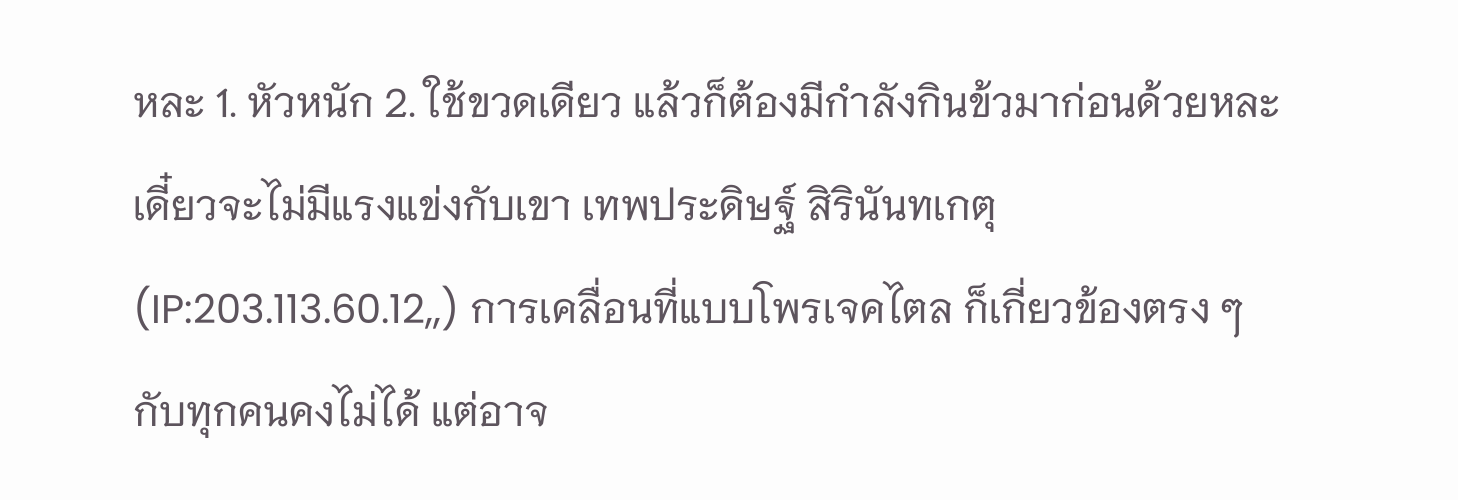หละ 1. หัวหนัก 2. ใช้ขวดเดียว แล้วก็ต้องมีกำลังกินข้วมาก่อนด้วยหละเดี๋ยวจะไม่มีแรงแข่งกับเขา เทพประดิษฐ์ สิรินันทเกตุ (IP:203.113.60.12,,) การเคลื่อนที่แบบโพรเจคไตล ก็เกี่ยวข้องตรง ๆ กับทุกคนคงไม่ได้ แต่อาจ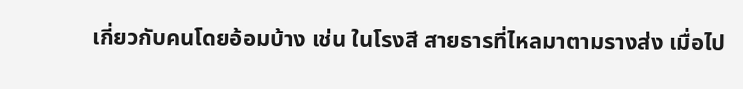เกี่ยวกับคนโดยอ้อมบ้าง เช่น ในโรงสี สายธารที่ไหลมาตามรางส่ง เมื่อไป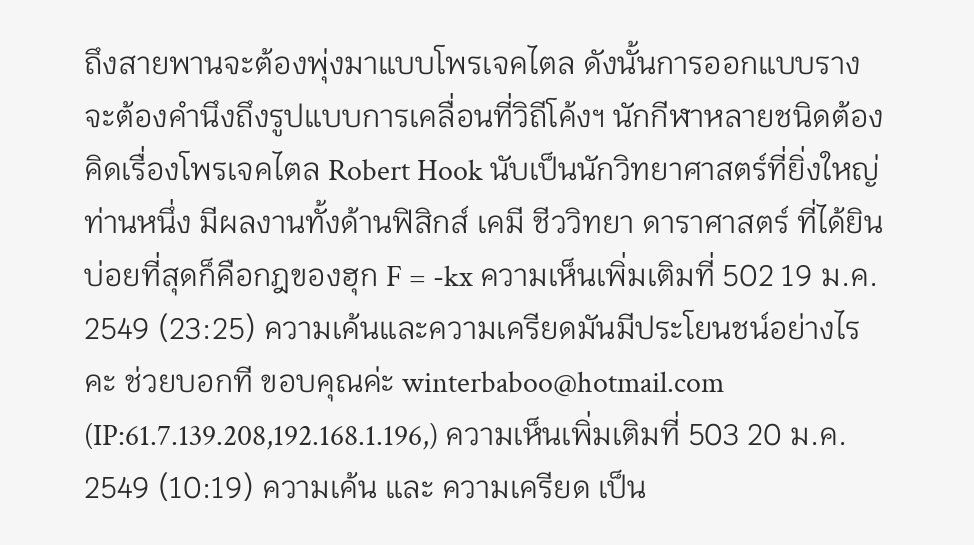ถึงสายพานจะต้องพุ่งมาแบบโพรเจคไตล ดังนั้นการออกแบบราง จะต้องคำนึงถึงรูปแบบการเคลื่อนที่วิถีโค้งฯ นักกีฬาหลายชนิดต้องคิดเรื่องโพรเจคไตล Robert Hook นับเป็นนักวิทยาศาสตร์ที่ยิ่งใหญ่ท่านหนึ่ง มีผลงานทั้งด้านฟิสิกส์ เคมี ชีววิทยา ดาราศาสตร์ ที่ได้ยินบ่อยที่สุดก็คือกฎของฮุก F = -kx ความเห็นเพิ่มเติมที่ 502 19 ม.ค. 2549 (23:25) ความเค้นและความเครียดมันมีประโยนชน์อย่างไรคะ ช่วยบอกที ขอบคุณค่ะ winterbaboo@hotmail.com (IP:61.7.139.208,192.168.1.196,) ความเห็นเพิ่มเติมที่ 503 20 ม.ค. 2549 (10:19) ความเค้น และ ความเครียด เป็น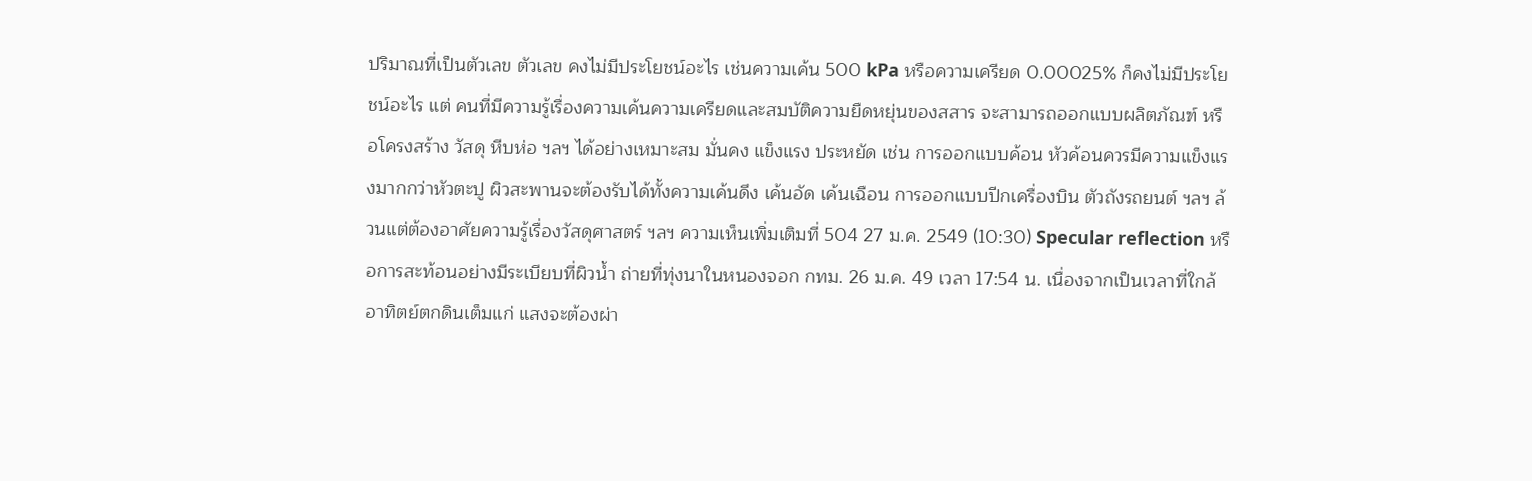ปริมาณที่เป็นตัวเลข ตัวเลข คงไม่มีประโยชน์อะไร เช่นความเค้น 500 kPa หรือความเครียด 0.00025% ก็คงไม่มีประโยชน์อะไร แต่ คนที่มีความรู้เรื่องความเค้นความเครียดและสมบัติความยืดหยุ่นของสสาร จะสามารถออกแบบผลิตภัณฑ์ หรือโครงสร้าง วัสดุ หีบห่อ ฯลฯ ได้อย่างเหมาะสม มั่นคง แข็งแรง ประหยัด เช่น การออกแบบค้อน หัวค้อนควรมีความแข็งแรงมากกว่าหัวตะปู ผิวสะพานจะต้องรับได้ทั้งความเค้นดึง เค้นอัด เค้นเฉือน การออกแบบปีกเครื่องบิน ตัวถังรถยนต์ ฯลฯ ล้วนแต่ต้องอาศัยความรู้เรื่องวัสดุศาสตร์ ฯลฯ ความเห็นเพิ่มเติมที่ 504 27 ม.ค. 2549 (10:30) Specular reflection หรือการสะท้อนอย่างมีระเบียบที่ผิวน้ำ ถ่ายที่ทุ่งนาในหนองจอก กทม. 26 ม.ค. 49 เวลา 17:54 น. เนื่องจากเป็นเวลาที่ใกล้อาทิตย์ตกดินเต็มแก่ แสงจะต้องผ่า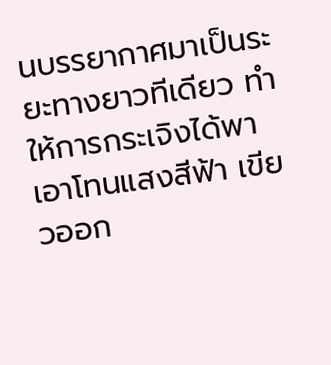นบรรยากาศมาเป็นระยะทางยาวทีเดียว ทำให้การกระเจิงได้พาเอาโทนแสงสีฟ้า เขียวออก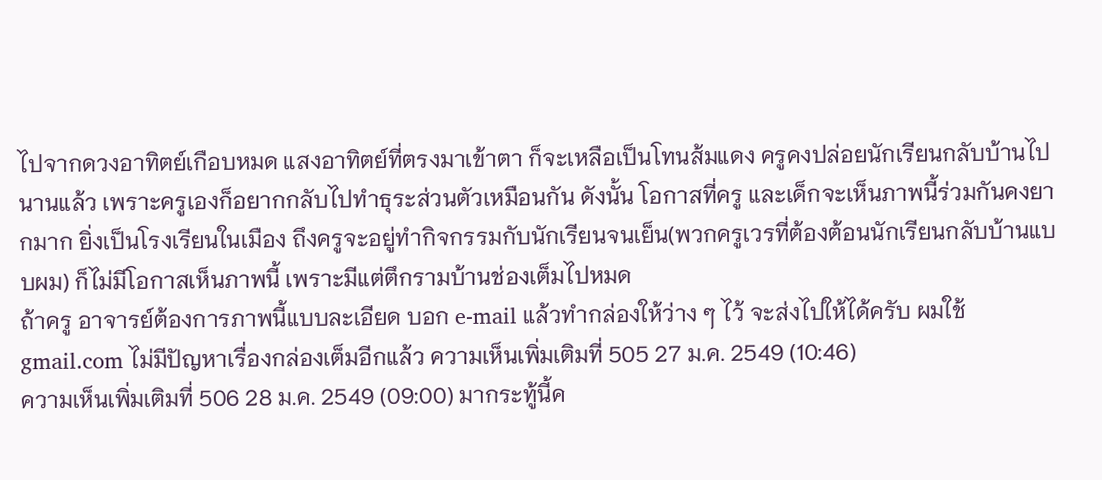ไปจากดวงอาทิตย์เกือบหมด แสงอาทิตย์ที่ตรงมาเข้าตา ก็จะเหลือเป็นโทนส้มแดง ครูคงปล่อยนักเรียนกลับบ้านไปนานแล้ว เพราะครูเองก็อยากกลับไปทำธุระส่วนตัวเหมือนกัน ดังนั้น โอกาสที่ครู และเด็กจะเห็นภาพนี้ร่วมกันคงยากมาก ยิ่งเป็นโรงเรียนในเมือง ถึงครูจะอยู่ทำกิจกรรมกับนักเรียนจนเย็น(พวกครูเวรที่ต้องต้อนนักเรียนกลับบ้านแบบผม) ก็ไม่มีโอกาสเห็นภาพนี้ เพราะมีแต่ตึกรามบ้านช่องเต็มไปหมด
ถ้าครู อาจารย์ต้องการภาพนี้แบบละเอียด บอก e-mail แล้วทำกล่องให้ว่าง ๆ ไว้ จะส่งไปให้ได้ครับ ผมใช้ gmail.com ไม่มีปัญหาเรื่องกล่องเต็มอีกแล้ว ความเห็นเพิ่มเติมที่ 505 27 ม.ค. 2549 (10:46)
ความเห็นเพิ่มเติมที่ 506 28 ม.ค. 2549 (09:00) มากระทู้นี้ค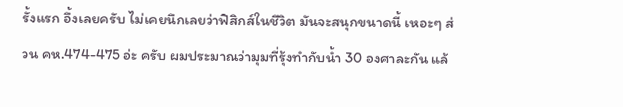รั้งแรก อึ้งเลยครับ ไม่เคยนึกเลยว่าฟิสิกส์ในชีวิต มันจะสนุกขนาดนี้ เหอะๆ ส่วน คห.474-475 อ่ะ ครับ ผมประมาณว่ามุมที่รุ้งทำกับน้ำ 30 องศาละกัน แล้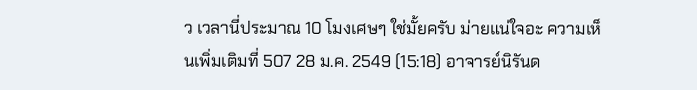ว เวลานี่ประมาณ 10 โมงเศษๆ ใช่มั้ยครับ ม่ายแน่ใจอะ ความเห็นเพิ่มเติมที่ 507 28 ม.ค. 2549 (15:18) อาจารย์นิรันด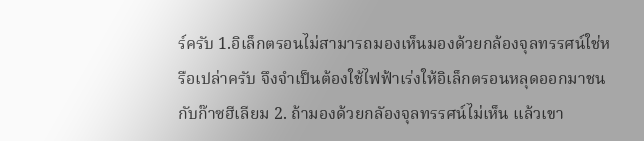ร์ครับ 1.อิเล็กตรอนไม่สามารถมองเห็นมองด้วยกล้องจุลทรรศน์ใช่หรือเปล่าครับ จึงจำเป็นต้องใช้ไฟฟ้าเร่งให้อิเล็กตรอนหลุดออกมาชนกับก๊าซฮีเลียม 2. ถ้ามองด้วยกลัองจุลทรรศน์ไม่เห็น แล้วเขา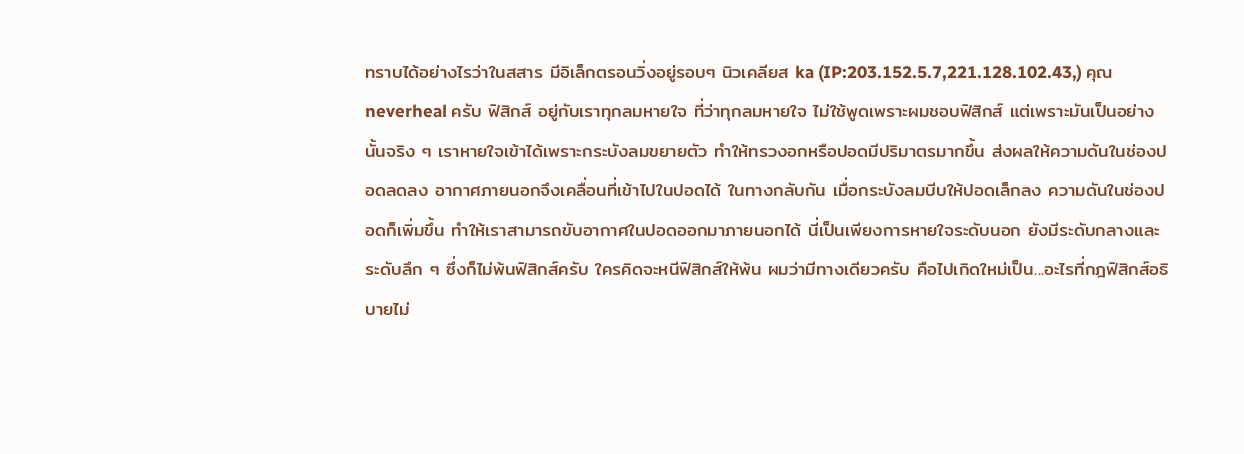ทราบได้อย่างไรว่าในสสาร มีอิเล็กตรอนวิ่งอยู่รอบๆ นิวเคลียส ka (IP:203.152.5.7,221.128.102.43,) คุณ neverheal ครับ ฟิสิกส์ อยู่กับเราทุกลมหายใจ ที่ว่าทุกลมหายใจ ไม่ใช้พูดเพราะผมชอบฟิสิกส์ แต่เพราะมันเป็นอย่างนั้นจริง ๆ เราหายใจเข้าได้เพราะกระบังลมขยายตัว ทำให้ทรวงอกหรือปอดมีปริมาตรมากขึ้น ส่งผลให้ความดันในช่องปอดลดลง อากาศภายนอกจึงเคลื่อนที่เข้าไปในปอดได้ ในทางกลับกัน เมื่อกระบังลมบีบให้ปอดเล็กลง ความดันในช่องปอดก็เพิ่มขึ้น ทำให้เราสามารถขับอากาศในปอดออกมาภายนอกได้ นี่เป็นเพียงการหายใจระดับนอก ยังมีระดับกลางและระดับลึก ๆ ซึ่งก็ไม่พ้นฟิสิกส์ครับ ใครคิดจะหนีฟิสิกส์ให้พ้น ผมว่ามีทางเดียวครับ คือไปเกิดใหม่เป็น...อะไรที่กฎฟิสิกส์อธิบายไม่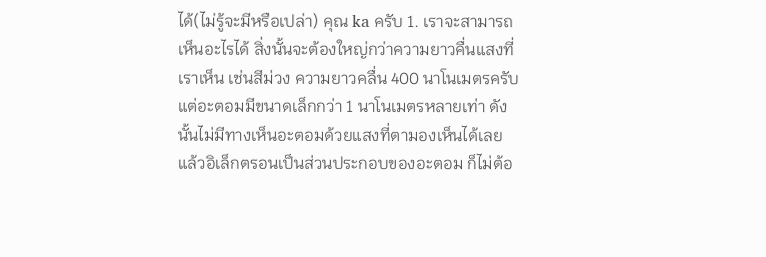ได้(ไม่รู้จะมีหรือเปล่า) คุณ ka ครับ 1. เราจะสามารถเห็นอะไรได้ สิ่งนั้นจะต้องใหญ่กว่าความยาวคื่นแสงที่เราเห็น เช่นสีม่วง ความยาวคลื่น 400 นาโนเมตรครับ แต่อะตอมมีขนาดเล็กกว่า 1 นาโนเมตรหลายเท่า ดังนั้นไม่มีทางเห็นอะตอมด้วยแสงที่ตามองเห็นได้เลย แล้วอิเล็กตรอนเป็นส่วนประกอบของอะตอม ก็ไม่ต้อ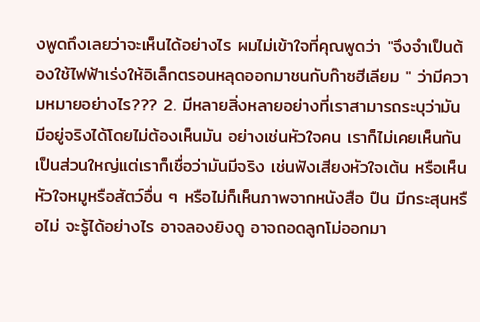งพูดถึงเลยว่าจะเห็นได้อย่างไร ผมไม่เข้าใจที่คุณพูดว่า "จึงจำเป็นต้องใช้ไฟฟ้าเร่งให้อิเล็กตรอนหลุดออกมาชนกับก๊าซฮีเลียม " ว่ามีความหมายอย่างไร??? 2. มีหลายสิ่งหลายอย่างที่เราสามารถระบุว่ามันมีอยู่จริงได้โดยไม่ต้องเห็นมัน อย่างเช่นหัวใจคน เราก็ไม่เคยเห็นกันเป็นส่วนใหญ่แต่เราก็เชื่อว่ามันมีจริง เช่นฟังเสียงหัวใจเต้น หรือเห็นหัวใจหมูหรือสัตว์อื่น ๆ หรือไม่ก็เห็นภาพจากหนังสือ ปืน มีกระสุนหรือไม่ จะรู้ได้อย่างไร อาจลองยิงดู อาจถอดลูกโม่ออกมา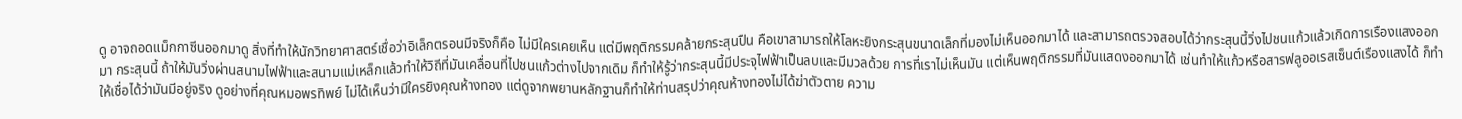ดู อาจถอดแม็กกาซีนออกมาดู สิ่งที่ทำให้นักวิทยาศาสตร์เชื่อว่าอิเล็กตรอนมีจริงก็คือ ไม่มีใครเคยเห็น แต่มีพฤติกรรมคล้ายกระสุนปืน คือเขาสามารถให้โลหะยิงกระสุนขนาดเล็กที่มองไม่เห็นออกมาได้ และสามารถตรวจสอบได้ว่ากระสุนนี้วิ่งไปชนแก้วแล้วเกิดการเรืองแสงออกมา กระสุนนี้ ถ้าให้มันวิ่งผ่านสนามไฟฟ้าและสนามแม่เหล็กแล้วทำให้วิถีที่มันเคลื่อนที่ไปชนแก้วต่างไปจากเดิม ก็ทำให้รู้ว่ากระสุนนี้มีประจุไฟฟ้าเป็นลบและมีมวลด้วย การที่เราไม่เห็นมัน แต่เห็นพฤติกรรมที่มันแสดงออกมาได้ เช่นทำให้แก้วหรือสารฟลูออเรสเซ็นต์เรืองแสงได้ ก็ทำให้เชื่อได้ว่ามันมีอยู่จริง ดูอย่างที่คุณหมอพรทิพย์ ไม่ได้เห็นว่ามีใครยิงคุณห้างทอง แต่ดูจากพยานหลักฐานก็ทำให้ท่านสรุปว่าคุณห้างทองไม่ได้ฆ่าตัวตาย ความ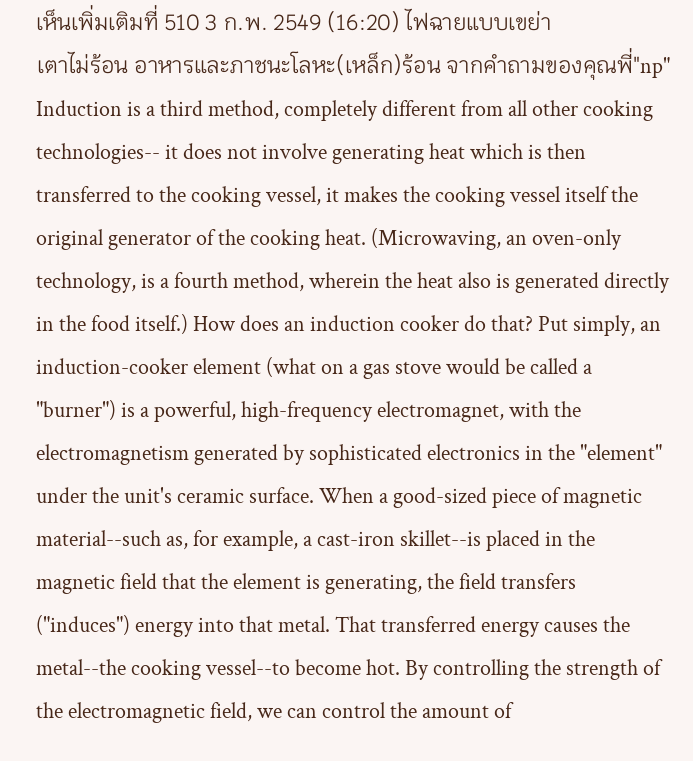เห็นเพิ่มเติมที่ 510 3 ก.พ. 2549 (16:20) ไฟฉายแบบเขย่า
เตาไม่ร้อน อาหารและภาชนะโลหะ(เหล็ก)ร้อน จากคำถามของคุณพี่"np" Induction is a third method, completely different from all other cooking technologies-- it does not involve generating heat which is then transferred to the cooking vessel, it makes the cooking vessel itself the original generator of the cooking heat. (Microwaving, an oven-only technology, is a fourth method, wherein the heat also is generated directly in the food itself.) How does an induction cooker do that? Put simply, an induction-cooker element (what on a gas stove would be called a "burner") is a powerful, high-frequency electromagnet, with the electromagnetism generated by sophisticated electronics in the "element" under the unit's ceramic surface. When a good-sized piece of magnetic material--such as, for example, a cast-iron skillet--is placed in the magnetic field that the element is generating, the field transfers ("induces") energy into that metal. That transferred energy causes the metal--the cooking vessel--to become hot. By controlling the strength of the electromagnetic field, we can control the amount of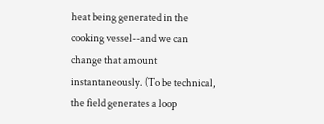heat being generated in the cooking vessel--and we can change that amount instantaneously. (To be technical, the field generates a loop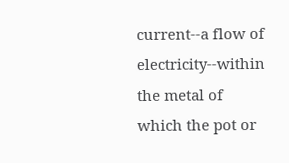current--a flow of electricity--within the metal of which the pot or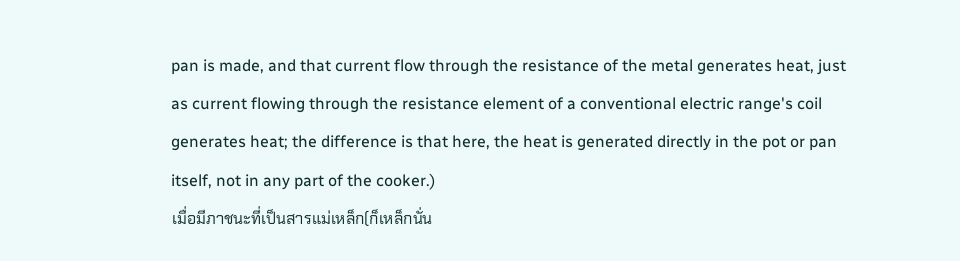pan is made, and that current flow through the resistance of the metal generates heat, just as current flowing through the resistance element of a conventional electric range's coil generates heat; the difference is that here, the heat is generated directly in the pot or pan itself, not in any part of the cooker.)
เมื่อมีภาชนะที่เป็นสารแม่เหล็ก(ก็เหล็กนั่น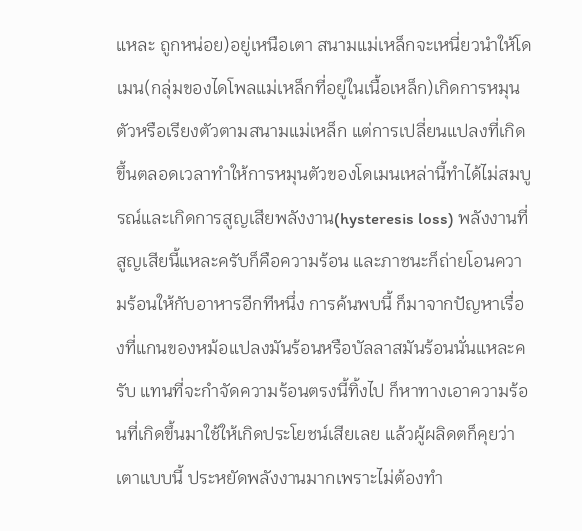แหละ ถูกหน่อย)อยู่เหนือเตา สนามแม่เหล็กจะเหนี่ยวนำให้โดเมน(กลุ่มของไดโพลแม่เหล็กที่อยู่ในเนื้อเหล็ก)เกิดการหมุนตัวหรือเรียงตัวตามสนามแม่เหล็ก แต่การเปลี่ยนแปลงที่เกิดขึ้นตลอดเวลาทำให้การหมุนตัวของโดเมนเหล่านี้ทำได้ไม่สมบูรณ์และเกิดการสูญเสียพลังงาน(hysteresis loss) พลังงานที่สูญเสียนี้แหละครับก็คือความร้อน และภาชนะก็ถ่ายโอนความร้อนให้กับอาหารอีกทีหนึ่ง การค้นพบนี้ ก็มาจากปัญหาเรื่องที่แกนของหม้อแปลงมันร้อนหรือบัลลาสมันร้อนนั่นแหละครับ แทนที่จะกำจัดความร้อนตรงนี้ทิ้งไป ก็หาทางเอาความร้อนที่เกิดขึ้นมาใช้ให้เกิดประโยชน์เสียเลย แล้วผู้ผลิดตก็คุยว่า เตาแบบนี้ ประหยัดพลังงานมากเพราะไม่ต้องทำ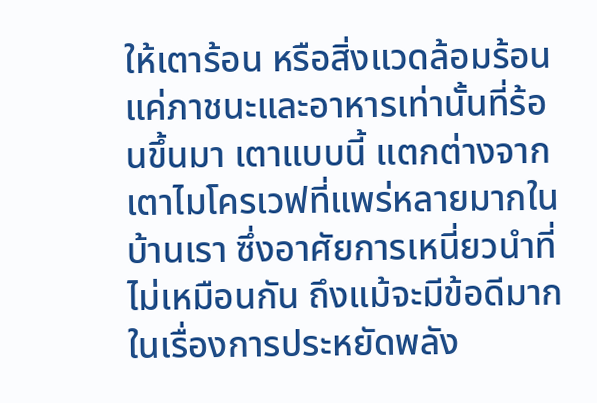ให้เตาร้อน หรือสิ่งแวดล้อมร้อน แค่ภาชนะและอาหารเท่านั้นที่ร้อนขึ้นมา เตาแบบนี้ แตกต่างจากเตาไมโครเวฟที่แพร่หลายมากในบ้านเรา ซึ่งอาศัยการเหนี่ยวนำที่ไม่เหมือนกัน ถึงแม้จะมีข้อดีมากในเรื่องการประหยัดพลัง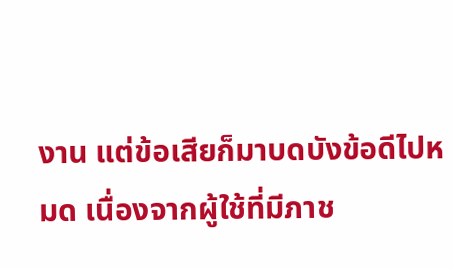งาน แต่ข้อเสียก็มาบดบังข้อดีไปหมด เนื่องจากผู้ใช้ที่มีภาช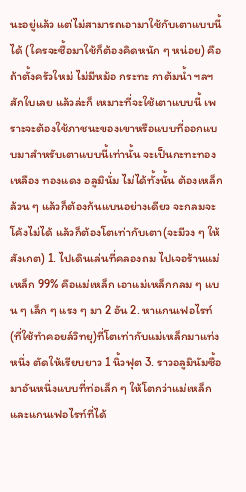นะอยู่แล้ว แต่ไม่สามารถเอามาใช้กับเตาแบบนี้ได้ (ใครจะซื้อมาใช้ก็ต้องคิดหนัก ๆ หน่อย) คือถ้าตั้งครัวใหม่ ไม่มีหม้อ กระทะ กาต้มน้ำ ฯลฯ สักใบเลย แล้วล่ะก็ เหมาะที่จะใช้เตาแบบนี้ เพราะจะต้องใช้ภาชนะของเขาหรือแบบที่ออกแบบมาสำหรับเตาแบบนี้เท่านั้น จะเป็นกะทะทองเหลือง ทองแดง อลูมินั่ม ไม่ได้ทั้งนั้น ต้องเหล็กล้วน ๆ แล้วก็ต้องก้นแบนอย่างเดียว จะกลมจะโค้งไม่ได้ แล้วก็ต้องโตเท่ากับเตา(จะมีวง ๆ ให้สังเกต) 1. ไปเดินเล่นที่คลองถม ไปเจอร้านแม่เหล็ก 99% คือแม่เหล็ก เอาแม่เหล็กกลม ๆ แบน ๆ เล็ก ๆ แรง ๆ มา 2 อัน 2. หาแกนเฟอไรท์(ที่ใช้ทำคอยล์วิทยุ)ที่โตเท่ากับแม่เหล็กมาแท่งหนึ่ง ตัดให้เรียบยาว 1 นิ้วฟุต 3. ราวอลูมินัมซื้อมาอันหนึ่งแบบที่ท่อเล็ก ๆ ให้โตกว่าแม่เหล็กและแกนเฟอไรท์ที่ได้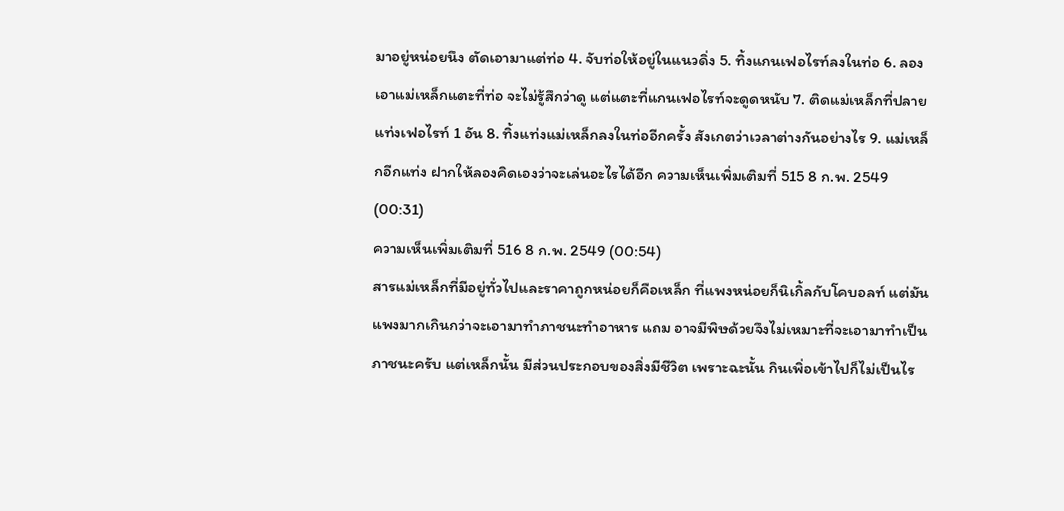มาอยู่หน่อยนึง ตัดเอามาแต่ท่อ 4. จับท่อให้อยู่ในแนวดิ่ง 5. ทิ้งแกนเฟอไรท์ลงในท่อ 6. ลองเอาแม่เหล็กแตะที่ท่อ จะไม่รู้สึกว่าดู แต่แตะที่แกนเฟอไรท์จะดูดหนับ 7. ติดแม่เหล็กที่ปลายแท่งเฟอไรท์ 1 อัน 8. ทิ้งแท่งแม่เหล็กลงในท่ออีกครั้ง สังเกตว่าเวลาต่างกันอย่างไร 9. แม่เหล็กอีกแท่ง ฝากให้ลองคิดเองว่าจะเล่นอะไรได้อีก ความเห็นเพิ่มเติมที่ 515 8 ก.พ. 2549 (00:31)
ความเห็นเพิ่มเติมที่ 516 8 ก.พ. 2549 (00:54)
สารแม่เหล็กที่มีอยู่ทั่วไปและราคาถูกหน่อยก็คือเหล็ก ที่แพงหน่อยก็นิเกิ้ลกับโคบอลท์ แต่มันแพงมากเกินกว่าจะเอามาทำภาชนะทำอาหาร แถม อาจมีพิษด้วยจึงไม่เหมาะที่จะเอามาทำเป็นภาชนะครับ แต่เหล็กนั้น มีส่วนประกอบของสิ่งมีชีวิต เพราะฉะนั้น กินเพิ่อเข้าไปก็ไม่เป็นไร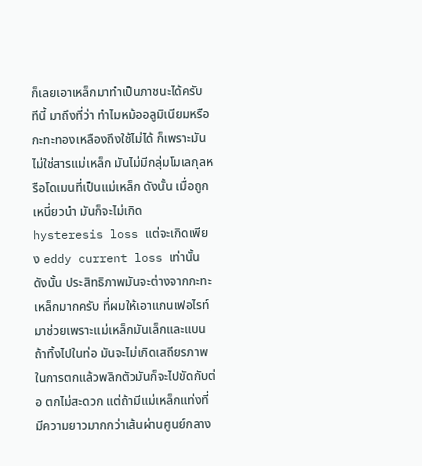ก็เลยเอาเหล็กมาทำเป็นภาชนะได้ครับ ทีนี้ มาถึงที่ว่า ทำไมหม้ออลูมิเนียมหรือกะทะทองเหลืองถึงใช้ไม่ได้ ก็เพราะมันไม่ใช่สารแม่เหล็ก มันไม่มีกลุ่มโมเลกุลหรือโดเมนที่เป็นแม่เหล็ก ดังนั้น เมื่อถูกเหนี่ยวนำ มันก็จะไม่เกิด hysteresis loss แต่จะเกิดเพียง eddy current loss เท่านั้น ดังนั้น ประสิทธิภาพมันจะต่างจากกะทะเหล็กมากครับ ที่ผมให้เอาแกนเฟอไรท์มาช่วยเพราะแม่เหล็กมันเล็กและแบน ถ้าทิ้งไปในท่อ มันจะไม่เกิดเสถียรภาพในการตกแล้วพลิกตัวมันก็จะไปขัดกับต่อ ตกไม่สะดวก แต่ถ้ามีแม่เหล็กแท่งที่มีความยาวมากกว่าเส้นผ่านศูนย์กลาง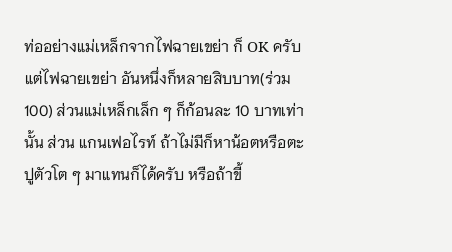ท่ออย่างแม่เหล็กจากไฟฉายเขย่า ก็ OK ครับ แต่ไฟฉายเขย่า อันหนึ่งก็หลายสิบบาท(ร่วม100) ส่วนแม่เหล็กเล็ก ๆ ก็ก้อนละ 10 บาทเท่านั้น ส่วน แกนเฟอไรท์ ถ้าไม่มีก็หาน้อตหรือตะปูตัวโต ๆ มาแทนก็ได้ครับ หรือถ้าขี้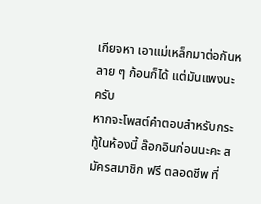เกียจหา เอาแม่เหล็กมาต่อกันหลาย ๆ ก้อนก็ได้ แต่มันแพงนะครับ
หากจะโพสต์คำตอบสำหรับกระทู้ในห้องนี้ ล๊อกอินก่อนนะคะ สมัครสมาชิก ฟรี ตลอดชีพ ที่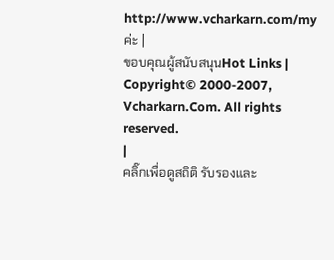http://www.vcharkarn.com/my ค่ะ |
ขอบคุณผู้สนับสนุนHot Links |
Copyright© 2000-2007, Vcharkarn.Com. All rights reserved.
|
คลิ๊กเพื่อดูสถิติ รับรองและ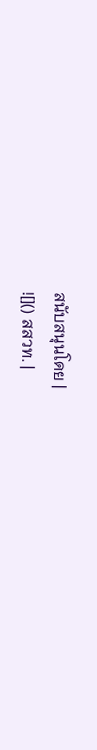สนับสนุนโดย |
![]() สสวท. |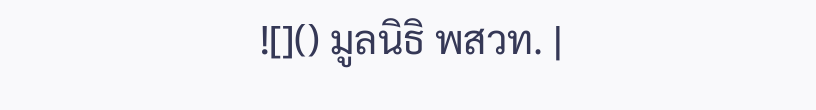![]() มูลนิธิ พสวท. |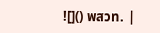![]() พสวท. |